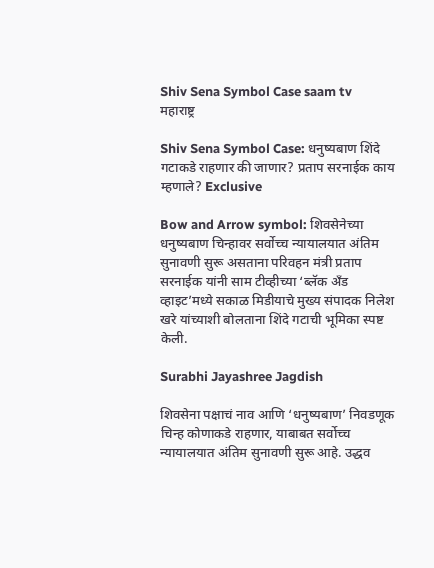Shiv Sena Symbol Case saam tv
महाराष्ट्र

Shiv Sena Symbol Case: धनुष्यबाण शिंदे गटाकडे राहणार की जाणार? प्रताप सरनाईक काय म्हणाले? Exclusive

Bow and Arrow symbol: शिवसेनेच्या धनुष्यबाण चिन्हावर सर्वोच्च न्यायालयात अंतिम सुनावणी सुरू असताना परिवहन मंत्री प्रताप सरनाईक यांनी साम टीव्हीच्या ‘ब्लॅक अँड व्हाइट’मध्ये सकाळ मिडीयाचे मुख्य संपादक निलेश खरे यांच्याशी बोलताना शिंदे गटाची भूमिका स्पष्ट केली.

Surabhi Jayashree Jagdish

शिवसेना पक्षाचं नाव आणि ‘धनुष्यबाण’ निवडणूक चिन्ह कोणाकडे राहणार, याबाबत सर्वोच्च न्यायालयात अंतिम सुनावणी सुरू आहे. उद्धव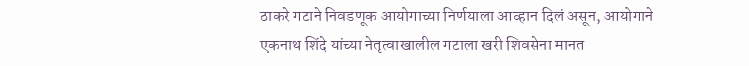ठाकरे गटाने निवडणूक आयोगाच्या निर्णयाला आव्हान दिलं असून, आयोगाने एकनाथ शिंदे यांच्या नेतृत्वाखालील गटाला खरी शिवसेना मानत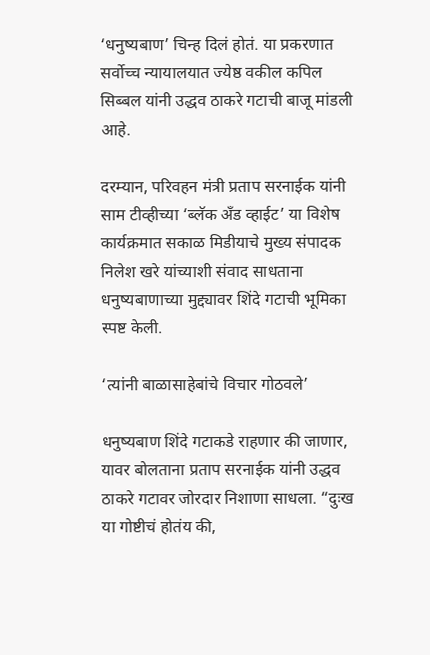‘धनुष्यबाण’ चिन्ह दिलं होतं. या प्रकरणात सर्वोच्च न्यायालयात ज्येष्ठ वकील कपिल सिब्बल यांनी उद्धव ठाकरे गटाची बाजू मांडली आहे.

दरम्यान, परिवहन मंत्री प्रताप सरनाईक यांनी साम टीव्हीच्या ‘ब्लॅक अँड व्हाईट’ या विशेष कार्यक्रमात सकाळ मिडीयाचे मुख्य संपादक निलेश खरे यांच्याशी संवाद साधताना धनुष्यबाणाच्या मुद्द्यावर शिंदे गटाची भूमिका स्पष्ट केली.

‘त्यांनी बाळासाहेबांचे विचार गोठवले’

धनुष्यबाण शिंदे गटाकडे राहणार की जाणार, यावर बोलताना प्रताप सरनाईक यांनी उद्धव ठाकरे गटावर जोरदार निशाणा साधला. “दुःख या गोष्टीचं होतंय की,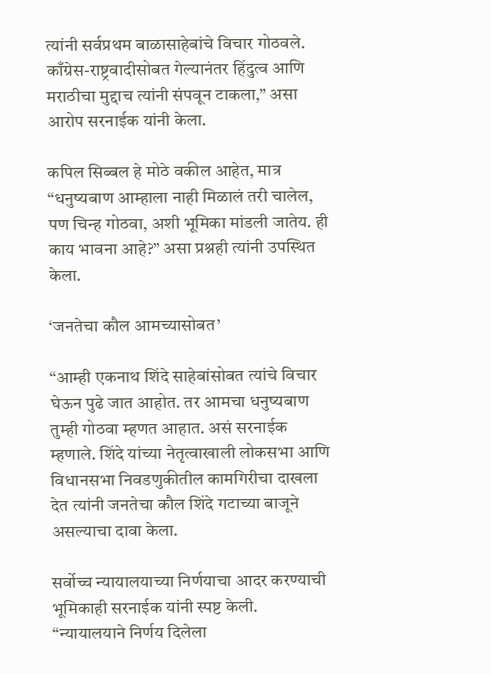त्यांनी सर्वप्रथम बाळासाहेबांचे विचार गोठवले. काँग्रेस-राष्ट्रवादीसोबत गेल्यानंतर हिंदुत्व आणि मराठीचा मुद्दाच त्यांनी संपवून टाकला,” असा आरोप सरनाईक यांनी केला.

कपिल सिब्बल हे मोठे वकील आहेत, मात्र “धनुष्यबाण आम्हाला नाही मिळालं तरी चालेल, पण चिन्ह गोठवा, अशी भूमिका मांडली जातेय. ही काय भावना आहे?” असा प्रश्नही त्यांनी उपस्थित केला.

‘जनतेचा कौल आमच्यासोबत’

“आम्ही एकनाथ शिंदे साहेबांसोबत त्यांचे विचार घेऊन पुढे जात आहोत. तर आमचा धनुष्यबाण तुम्ही गोठवा म्हणत आहात. असं सरनाईक म्हणाले. शिंदे यांच्या नेतृत्वाखाली लोकसभा आणि विधानसभा निवडणुकीतील कामगिरीचा दाखला देत त्यांनी जनतेचा कौल शिंदे गटाच्या बाजूने असल्याचा दावा केला.

सर्वोच्च न्यायालयाच्या निर्णयाचा आदर करण्याची भूमिकाही सरनाईक यांनी स्पष्ट केली. “न्यायालयाने निर्णय दिलेला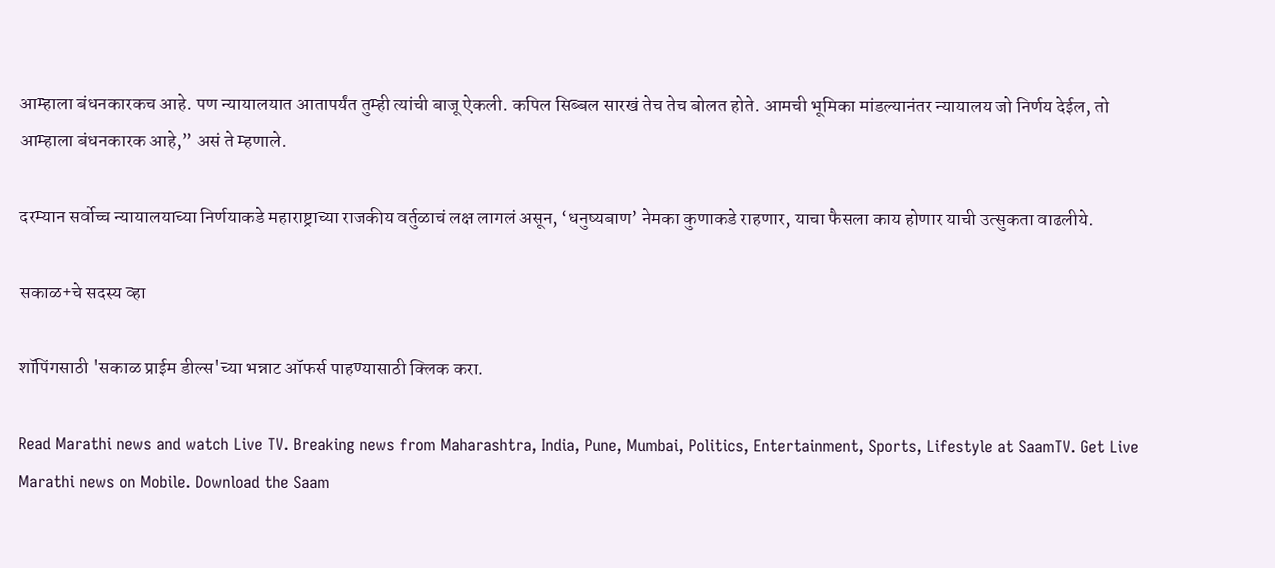आम्हाला बंधनकारकच आहे. पण न्यायालयात आतापर्यंत तुम्ही त्यांची बाजू ऐकली. कपिल सिब्बल सारखं तेच तेच बोलत होते. आमची भूमिका मांडल्यानंतर न्यायालय जो निर्णय देईल, तो आम्हाला बंधनकारक आहे,” असं ते म्हणाले.

दरम्यान सर्वोच्च न्यायालयाच्या निर्णयाकडे महाराष्ट्राच्या राजकीय वर्तुळाचं लक्ष लागलं असून, ‘धनुष्यबाण’ नेमका कुणाकडे राहणार, याचा फैसला काय होणार याची उत्सुकता वाढलीये.

सकाळ+चे सदस्य व्हा

शॉपिंगसाठी 'सकाळ प्राईम डील्स'च्या भन्नाट ऑफर्स पाहण्यासाठी क्लिक करा.

Read Marathi news and watch Live TV. Breaking news from Maharashtra, India, Pune, Mumbai, Politics, Entertainment, Sports, Lifestyle at SaamTV. Get Live Marathi news on Mobile. Download the Saam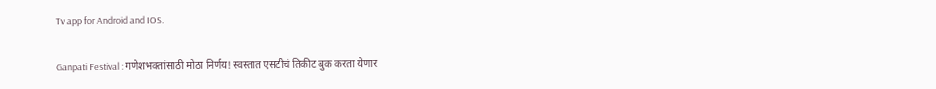Tv app for Android and IOS.

Ganpati Festival : गणेशभक्तांसाठी मोठा निर्णय! स्वस्तात एसटीचं तिकीट बुक करता येणार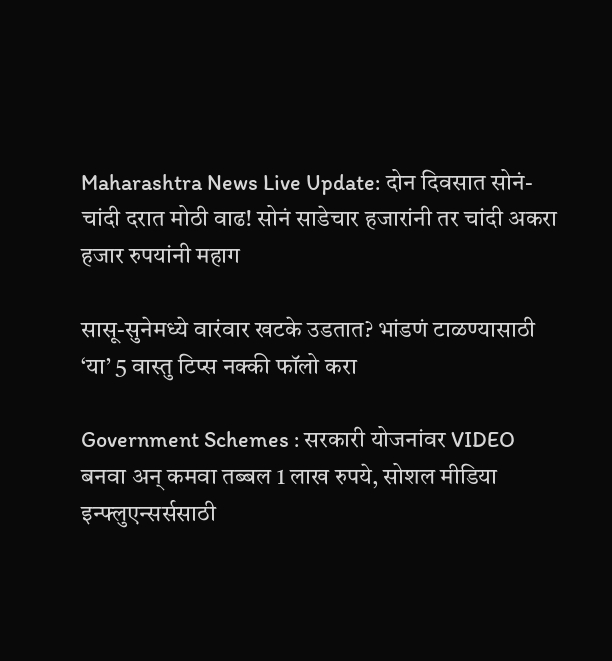Maharashtra News Live Update: दोन दिवसात सोनं- चांदी दरात मोठी वाढ! सोनं साडेचार हजारांनी तर चांदी अकरा हजार रुपयांनी महाग

सासू-सुनेमध्ये वारंवार खटके उडतात? भांडणं टाळण्यासाठी ‘या’ 5 वास्तु टिप्स नक्की फॉलो करा

Government Schemes : सरकारी योजनांवर VIDEO बनवा अन् कमवा तब्बल 1 लाख रुपये, सोशल मीडिया इन्फ्लुएन्सर्ससाठी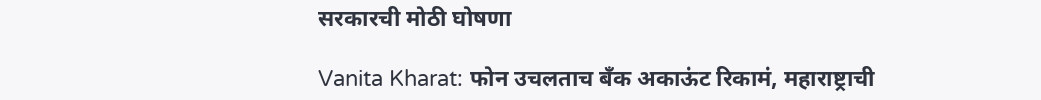सरकारची मोठी घोषणा

Vanita Kharat: फोन उचलताच बँक अकाऊंट रिकामं, महाराष्ट्राची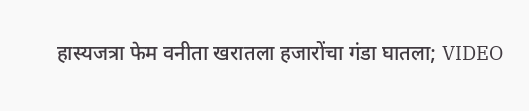हास्यजत्रा फेम वनीता खरातला हजारोंचा गंडा घातला; VIDEO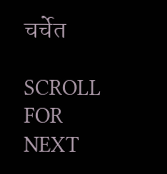चर्चेत

SCROLL FOR NEXT